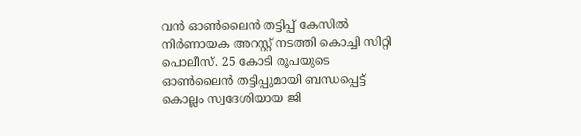വൻ ഓണ്‍ലൈൻ തട്ടിപ്പ് കേസില്‍ നിർണായക അറസ്റ്റ് നടത്തി കൊച്ചി സിറ്റി പൊലീസ്. 25 കോടി രൂപയുടെ ഓണ്‍ലൈൻ തട്ടിപ്പുമായി ബന്ധപ്പെട്ട് കൊല്ലം സ്വദേശിയായ ജി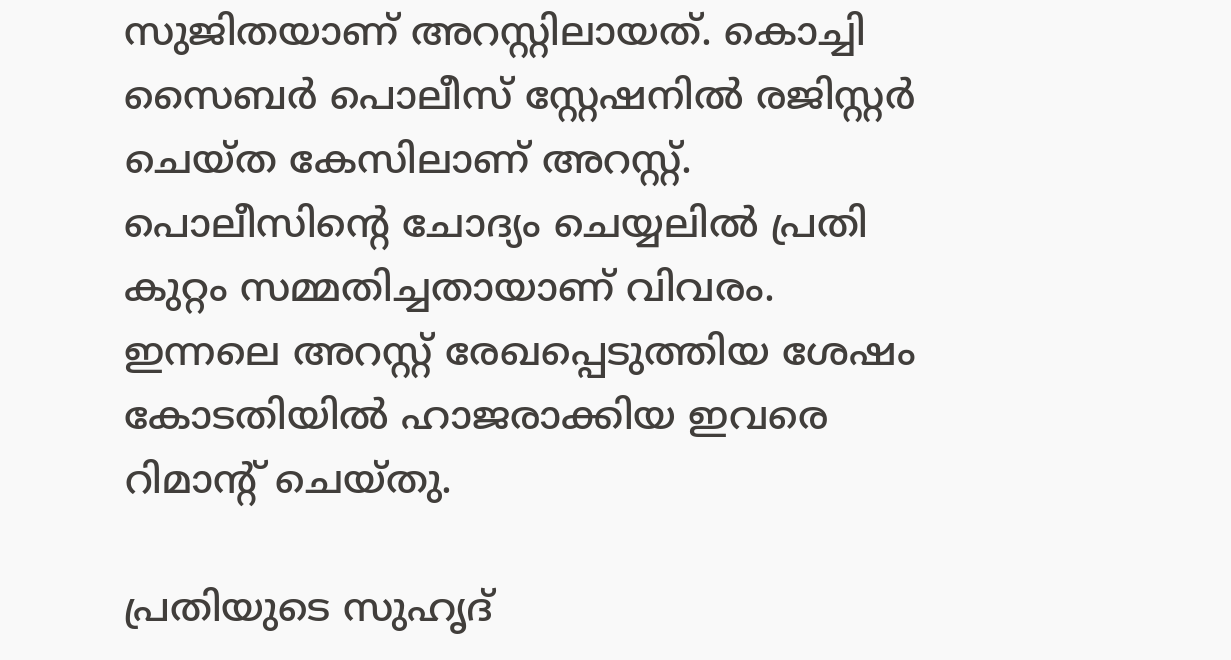സുജിതയാണ് അറസ്റ്റിലായത്. കൊച്ചി സൈബർ പൊലീസ് സ്റ്റേഷനില്‍ രജിസ്റ്റർ ചെയ്ത കേസിലാണ് അറസ്റ്റ്. പൊലീസിൻ്റെ ചോദ്യം ചെയ്യലില്‍ പ്രതി കുറ്റം സമ്മതിച്ചതായാണ് വിവരം. ഇന്നലെ അറസ്റ്റ് രേഖപ്പെടുത്തിയ ശേഷം കോടതിയില്‍ ഹാജരാക്കിയ ഇവരെ റിമാൻ്റ് ചെയ്തു.

പ്രതിയുടെ സുഹൃദ്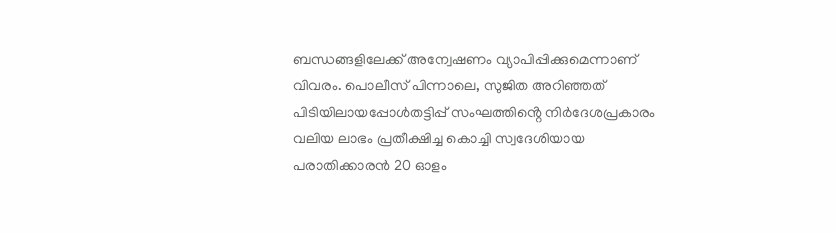ബന്ധങ്ങളിലേക്ക് അന്വേഷണം വ്യാപിപ്പിക്കുമെന്നാണ് വിവരം. പൊലീസ് പിന്നാലെ, സുജിത അറിഞ്ഞത് പിടിയിലായപ്പോള്‍തട്ടിപ്പ് സംഘത്തിൻ്റെ നിർദേശപ്രകാരം വലിയ ലാഭം പ്രതീക്ഷിച്ച കൊച്ചി സ്വദേശിയായ പരാതിക്കാരൻ 20 ഓളം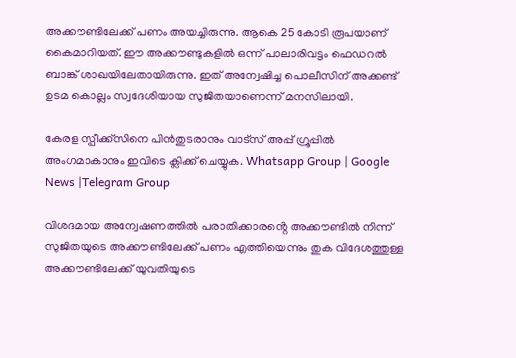അക്കൗണ്ടിലേക്ക് പണം അയച്ചിരുന്നു. ആകെ 25 കോടി രൂപയാണ് കൈമാറിയത്. ഈ അക്കൗണ്ടുകളില്‍ ഒന്ന് പാലാരിവട്ടം ഫെഡറല്‍ ബാങ്ക് ശാഖയിലേതായിരുന്നു. ഇത് അന്വേഷിച്ച പൊലീസിന് അക്കണ്ട് ഉടമ കൊല്ലം സ്വദേശിയായ സുജിതയാണെന്ന് മനസിലായി.

കേരള സ്പീക്ക്സിനെ പിൻതുടരാനും വാട്സ് അപ്പ് ഗ്രൂപ്പിൽ അംഗമാകാനും ഇവിടെ ക്ലിക്ക് ചെയ്യുക. Whatsapp Group | Google News |Telegram Group

വിശദമായ അന്വേഷണത്തില്‍ പരാതിക്കാരൻ്റെ അക്കൗണ്ടില്‍ നിന്ന് സുജിതയുടെ അക്കൗണ്ടിലേക്ക് പണം എത്തിയെന്നും തുക വിദേശത്തുള്ള അക്കൗണ്ടിലേക്ക് യുവതിയുടെ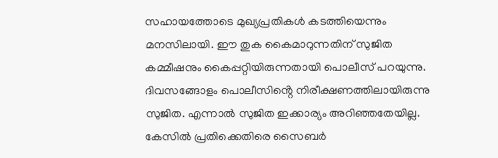സഹായത്തോടെ മുഖ്യപ്രതികള്‍ കടത്തിയെന്നും മനസിലായി. ഈ തുക കൈമാറുന്നതിന് സുജിത കമ്മീഷനും കൈപ്പറ്റിയിരുന്നതായി പൊലീസ് പറയുന്നു. ദിവസങ്ങോളം പൊലീസിൻ്റെ നിരീക്ഷണത്തിലായിരുന്നു സുജിത. എന്നാല്‍ സുജിത ഇക്കാര്യം അറിഞ്ഞതേയില്ല. കേസില്‍ പ്രതിക്കെതിരെ സൈബർ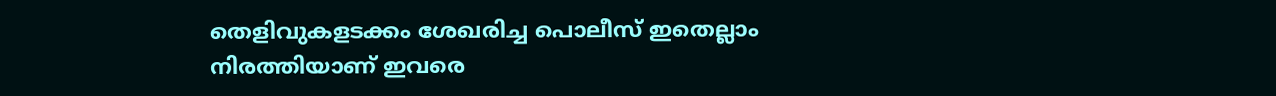തെളിവുകളടക്കം ശേഖരിച്ച പൊലീസ് ഇതെല്ലാം നിരത്തിയാണ് ഇവരെ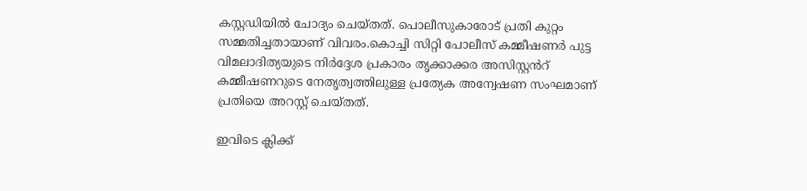കസ്റ്റഡിയില്‍ ചോദ്യം ചെയ്തത്. പൊലീസുകാരോട് പ്രതി കുറ്റം സമ്മതിച്ചതായാണ് വിവരം.കൊച്ചി സിറ്റി പോലീസ് കമ്മീഷണർ പുട്ട വിമലാദിത്യയുടെ നിർദ്ദേശ പ്രകാരം തൃക്കാക്കര അസിസ്റ്റൻറ് കമ്മീഷണറുടെ നേതൃത്വത്തിലുള്ള പ്രത്യേക അന്വേഷണ സംഘമാണ് പ്രതിയെ അറസ്റ്റ് ചെയ്തത്.

ഇവിടെ ക്ലിക്ക്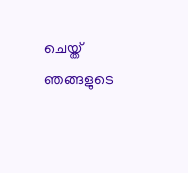ചെയ്ത് ഞങ്ങളുടെ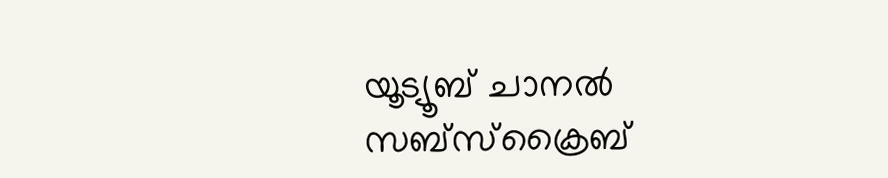യൂട്യൂബ് ചാനൽ സബ്സ്ക്രൈബ്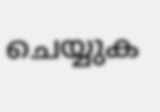ചെയ്യുക